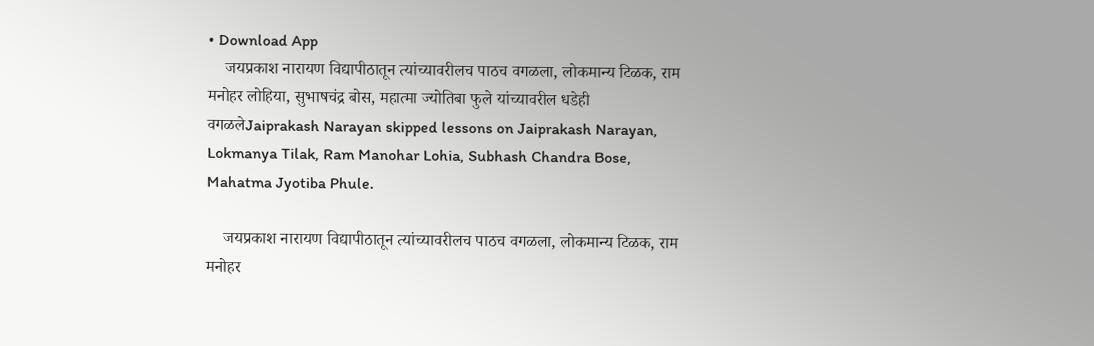• Download App
    जयप्रकाश नारायण विद्यापीठातून त्यांच्यावरीलच पाठच वगळला, लोकमान्य टिळक, राम मनोहर लोहिया, सुभाषचंद्र बोस, महात्मा ज्योतिबा फुले यांच्यावरील धडेही वगळलेJaiprakash Narayan skipped lessons on Jaiprakash Narayan, Lokmanya Tilak, Ram Manohar Lohia, Subhash Chandra Bose, Mahatma Jyotiba Phule.

    जयप्रकाश नारायण विद्यापीठातून त्यांच्यावरीलच पाठच वगळला, लोकमान्य टिळक, राम मनोहर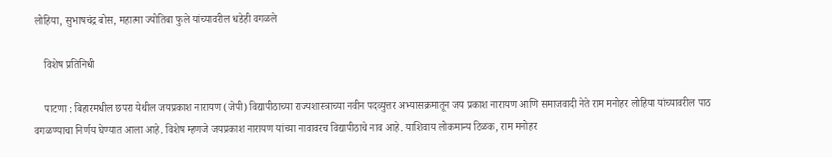लोहिया, सुभाषचंद्र बोस, महात्मा ज्योतिबा फुले यांच्यावरील धडेही वगळले

    विशेष प्रतिनिधी

    पाटणा : बिहारमधील छपरा येथील जयप्रकाश नारायण (जेपी) विद्यापीठाच्या राज्यशास्त्राच्या नवीन पदव्युत्तर अभ्यासक्रमातून जय प्रकाश नारायण आणि समाजवादी नेते राम मनोहर लोहिया यांच्यावरील पाठ वगळण्याचा निर्णय घेण्यात आला आहे. विशेष म्हणजे जयप्रकाश नारायण यांच्या नावावरच विद्यापीठाचे नाव आहे. याशिवाय लोकमान्य टिळक, राम मनोहर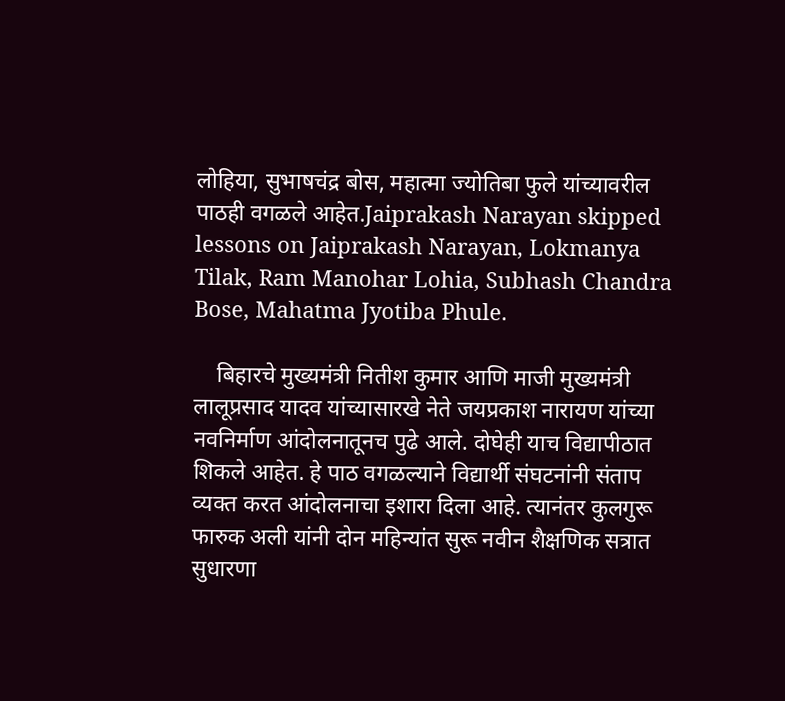लोहिया, सुभाषचंद्र बोस, महात्मा ज्योतिबा फुले यांच्यावरील पाठही वगळले आहेत.Jaiprakash Narayan skipped lessons on Jaiprakash Narayan, Lokmanya Tilak, Ram Manohar Lohia, Subhash Chandra Bose, Mahatma Jyotiba Phule.

    बिहारचे मुख्यमंत्री नितीश कुमार आणि माजी मुख्यमंत्री लालूप्रसाद यादव यांच्यासारखे नेते जयप्रकाश नारायण यांच्या नवनिर्माण आंदोलनातूनच पुढे आले. दोघेही याच विद्यापीठात शिकले आहेत. हे पाठ वगळल्याने विद्यार्थी संघटनांनी संताप व्यक्त करत आंदोलनाचा इशारा दिला आहे. त्यानंतर कुलगुरू फारुक अली यांनी दोन महिन्यांत सुरू नवीन शैक्षणिक सत्रात सुधारणा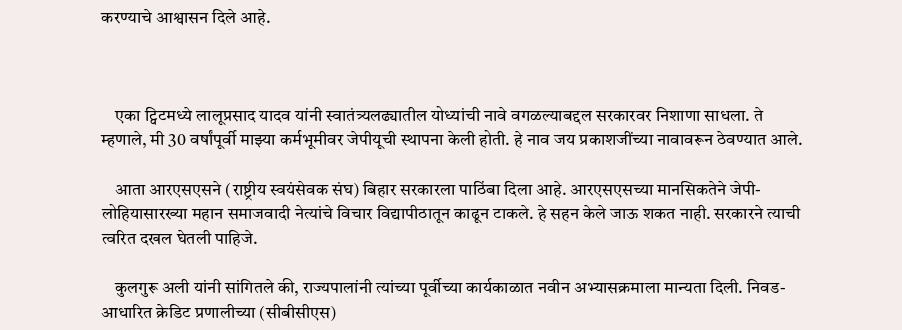करण्याचे आश्वासन दिले आहे.



    एका ट्विटमध्ये लालूप्रसाद यादव यांनी स्वातंत्र्यलढ्यातील योध्यांची नावे वगळल्याबद्दल सरकारवर निशाणा साधला. ते म्हणाले, मी 30 वर्षांपूर्वी माझ्या कर्मभूमीवर जेपीयूची स्थापना केली होती. हे नाव जय प्रकाशजींच्या नावावरून ठेवण्यात आले.

    आता आरएसएसने (राष्ट्रीय स्वयंसेवक संघ) बिहार सरकारला पाठिंबा दिला आहे. आरएसएसच्या मानसिकतेने जेपी-लोहियासारख्या महान समाजवादी नेत्यांचे विचार विद्यापीठातून काढून टाकले. हे सहन केले जाऊ शकत नाही. सरकारने त्याची त्वरित दखल घेतली पाहिजे.

    कुलगुरू अली यांनी सांगितले की, राज्यपालांनी त्यांच्या पूर्वीच्या कार्यकाळात नवीन अभ्यासक्रमाला मान्यता दिली. निवड-आधारित क्रेडिट प्रणालीच्या (सीबीसीएस)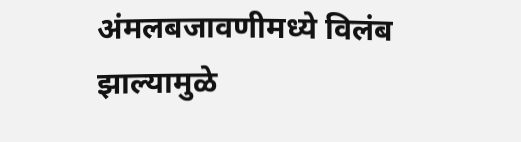अंमलबजावणीमध्ये विलंब झाल्यामुळे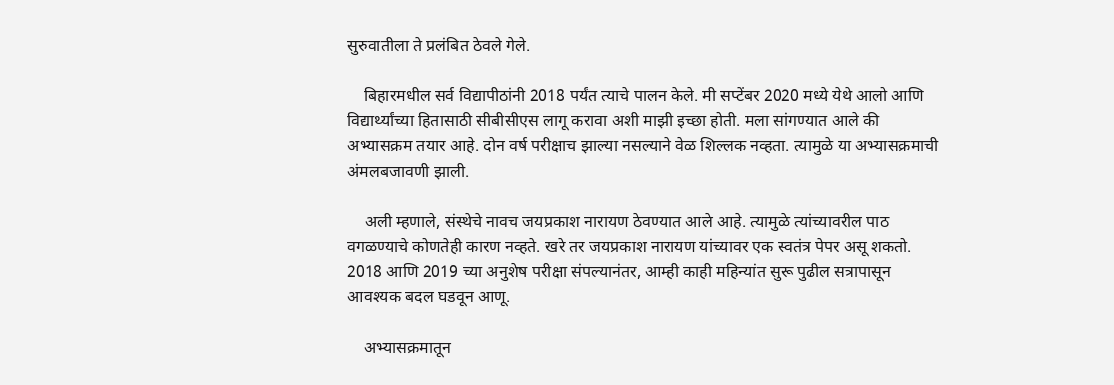सुरुवातीला ते प्रलंबित ठेवले गेले.

    बिहारमधील सर्व विद्यापीठांनी 2018 पर्यंत त्याचे पालन केले. मी सप्टेंबर 2020 मध्ये येथे आलो आणि विद्यार्थ्यांच्या हितासाठी सीबीसीएस लागू करावा अशी माझी इच्छा होती. मला सांगण्यात आले की अभ्यासक्रम तयार आहे. दोन वर्ष परीक्षाच झाल्या नसल्याने वेळ शिल्लक नव्हता. त्यामुळे या अभ्यासक्रमाची अंमलबजावणी झाली.

    अली म्हणाले, संस्थेचे नावच जयप्रकाश नारायण ठेवण्यात आले आहे. त्यामुळे त्यांच्यावरील पाठ वगळण्याचे कोणतेही कारण नव्हते. खरे तर जयप्रकाश नारायण यांच्यावर एक स्वतंत्र पेपर असू शकतो. 2018 आणि 2019 च्या अनुशेष परीक्षा संपल्यानंतर, आम्ही काही महिन्यांत सुरू पुढील सत्रापासून आवश्यक बदल घडवून आणू.

    अभ्यासक्रमातून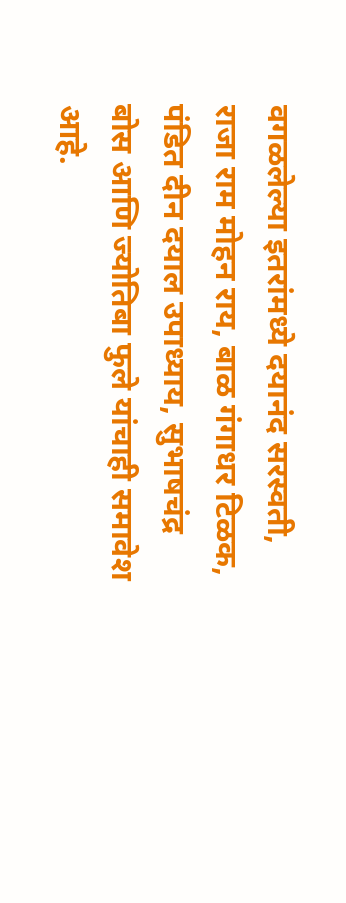वगळलेल्या इतरांमध्ये दयानंद सरस्वती, राजा राम मोहन राय, बाळ गंगाधर टिळक, पंडित दीन दयाल उपाध्याय, सुभाषचंद्र बोस आणि ज्योतिबा फुले यांचाही समावेश आहे.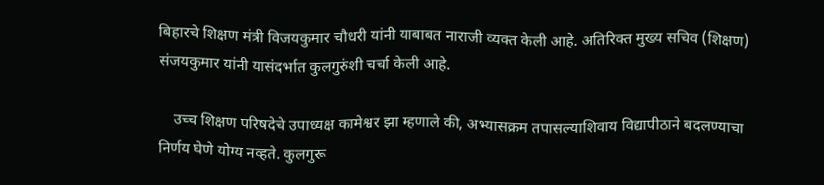बिहारचे शिक्षण मंत्री विजयकुमार चौधरी यांनी याबाबत नाराजी व्यक्त केली आहे. अतिरिक्त मुख्य सचिव (शिक्षण) संजयकुमार यांनी यासंदर्भात कुलगुरुंशी चर्चा केली आहे.

    उच्च शिक्षण परिषदेचे उपाध्यक्ष कामेश्वर झा म्हणाले की, अभ्यासक्रम तपासल्याशिवाय विद्यापीठाने बदलण्याचा निर्णय घेणे योग्य नव्हते. कुलगुरू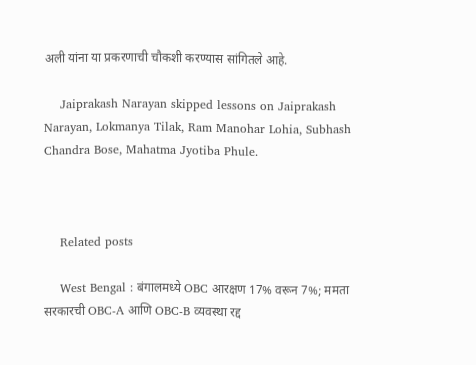अली यांना या प्रकरणाची चौकशी करण्यास सांगितले आहे.

    Jaiprakash Narayan skipped lessons on Jaiprakash Narayan, Lokmanya Tilak, Ram Manohar Lohia, Subhash Chandra Bose, Mahatma Jyotiba Phule.



    Related posts

    West Bengal : बंगालमध्ये OBC आरक्षण 17% वरून 7%; ममता सरकारची OBC-A आणि OBC-B व्यवस्था रद्द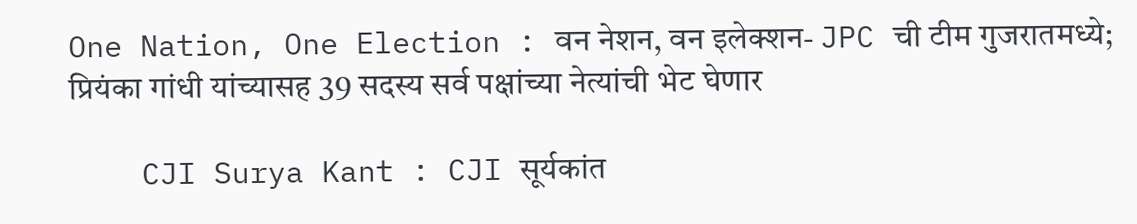One Nation, One Election : वन नेशन, वन इलेक्शन- JPC ची टीम गुजरातमध्ये; प्रियंका गांधी यांच्यासह 39 सदस्य सर्व पक्षांच्या नेत्यांची भेट घेणार

    CJI Surya Kant : CJI सूर्यकांत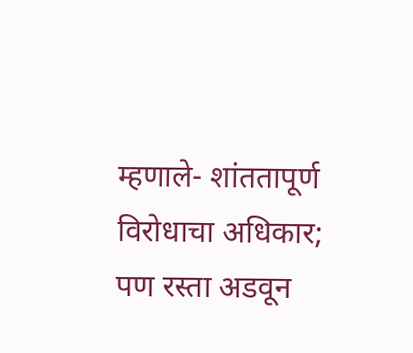म्हणाले- शांततापूर्ण विरोधाचा अधिकार; पण रस्ता अडवून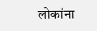लोकांना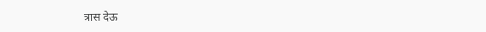त्रास देऊ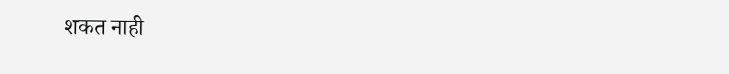शकत नाही